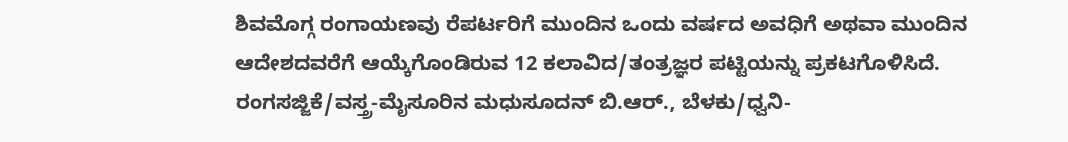ಶಿವಮೊಗ್ಗ ರಂಗಾಯಣವು ರೆಪರ್ಟರಿಗೆ ಮುಂದಿನ ಒಂದು ವರ್ಷದ ಅವಧಿಗೆ ಅಥವಾ ಮುಂದಿನ ಆದೇಶದವರೆಗೆ ಆಯ್ಕೆಗೊಂಡಿರುವ 12 ಕಲಾವಿದ/ತಂತ್ರಜ್ಞರ ಪಟ್ಟಿಯನ್ನು ಪ್ರಕಟಗೊಳಿಸಿದೆ.
ರಂಗಸಜ್ಜಿಕೆ/ವಸ್ತ್ರ-ಮೈಸೂರಿನ ಮಧುಸೂದನ್ ಬಿ.ಆರ್., ಬೆಳಕು/ಧ್ವನಿ-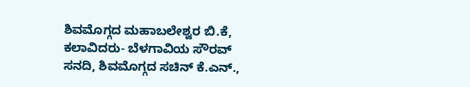ಶಿವಮೊಗ್ಗದ ಮಹಾಬಲೇಶ್ವರ ಬಿ.ಕೆ, ಕಲಾವಿದರು- ಬೆಳಗಾವಿಯ ಸೌರವ್ ಸನದಿ, ಶಿವಮೊಗ್ಗದ ಸಚಿನ್ ಕೆ.ಎನ್.,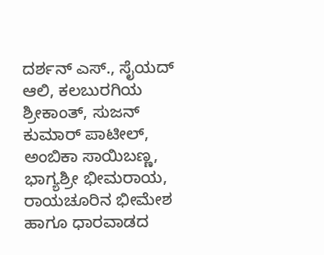ದರ್ಶನ್ ಎಸ್., ಸೈಯದ್ ಆಲಿ, ಕಲಬುರಗಿಯ ಶ್ರೀಕಾಂತ್, ಸುಜನ್ ಕುಮಾರ್ ಪಾಟೀಲ್, ಅಂಬಿಕಾ ಸಾಯಿಬಣ್ಣ, ಭಾಗ್ಯಶ್ರೀ ಭೀಮರಾಯ, ರಾಯಚೂರಿನ ಭೀಮೇಶ ಹಾಗೂ ಧಾರವಾಡದ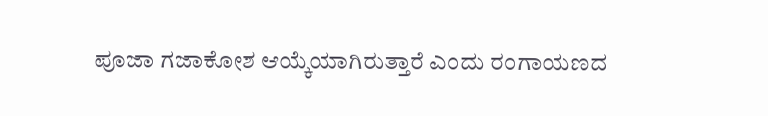ಪೂಜಾ ಗಜಾಕೋಶ ಆಯ್ಕೆಯಾಗಿರುತ್ತಾರೆ ಎಂದು ರಂಗಾಯಣದ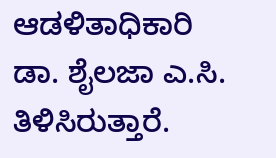ಆಡಳಿತಾಧಿಕಾರಿ ಡಾ. ಶೈಲಜಾ ಎ.ಸಿ. ತಿಳಿಸಿರುತ್ತಾರೆ.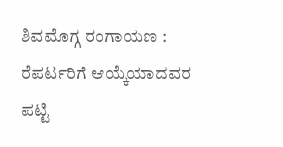ಶಿವಮೊಗ್ಗ ರಂಗಾಯಣ : ರೆಪರ್ಟರಿಗೆ ಆಯ್ಕೆಯಾದವರ ಪಟ್ಟಿ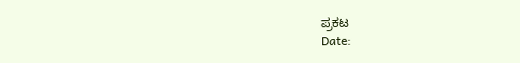ಪ್ರಕಟ
Date: